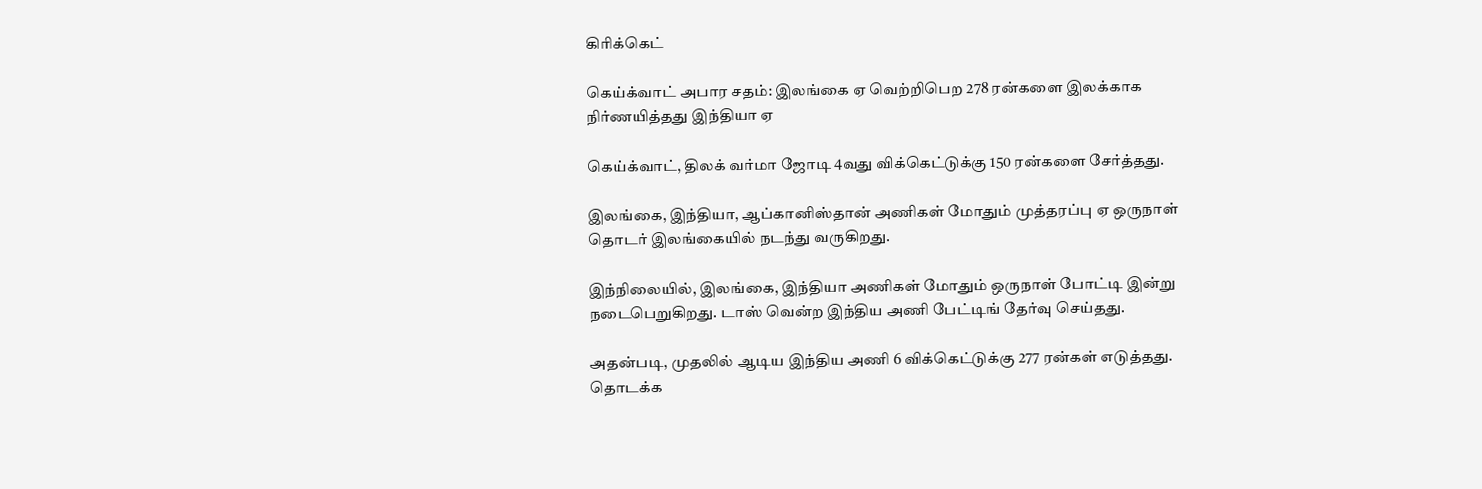கிரிக்கெட்

கெய்க்வாட் அபார சதம்: இலங்கை ஏ வெற்றிபெற 278 ரன்களை இலக்காக நிர்ணயித்தது இந்தியா ஏ

கெய்க்வாட், திலக் வர்மா ஜோடி 4வது விக்கெட்டுக்கு 150 ரன்களை சேர்த்தது.

இலங்கை, இந்தியா, ஆப்கானிஸ்தான் அணிகள் மோதும் முத்தரப்பு ஏ ஒருநாள் தொடர் இலங்கையில் நடந்து வருகிறது.

இந்நிலையில், இலங்கை, இந்தியா அணிகள் மோதும் ஒருநாள் போட்டி இன்று நடைபெறுகிறது. டாஸ் வென்ற இந்திய அணி பேட்டிங் தேர்வு செய்தது.

அதன்படி, முதலில் ஆடிய இந்திய அணி 6 விக்கெட்டுக்கு 277 ரன்கள் எடுத்தது. தொடக்க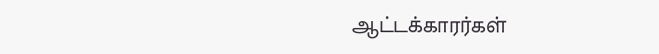ஆட்டக்காரர்கள்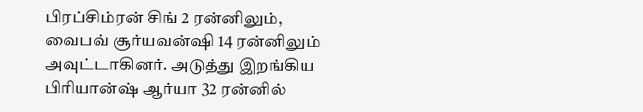பிரப்சிம்ரன் சிங் 2 ரன்னிலும், வைபவ் சூர்யவன்ஷி 14 ரன்னிலும் அவுட்டாகினர். அடுத்து இறங்கிய பிரியான்ஷ் ஆர்யா 32 ரன்னில்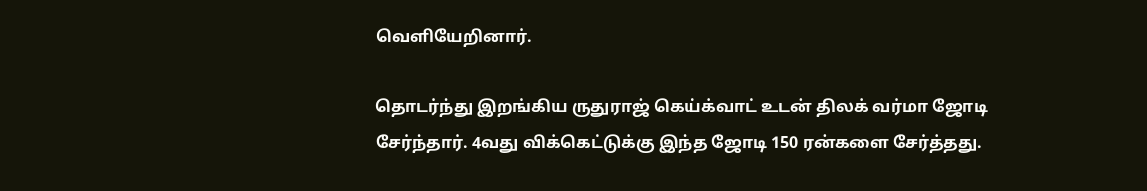வெளியேறினார்.

தொடர்ந்து இறங்கிய ருதுராஜ் கெய்க்வாட் உடன் திலக் வர்மா ஜோடி சேர்ந்தார். 4வது விக்கெட்டுக்கு இந்த ஜோடி 150 ரன்களை சேர்த்தது.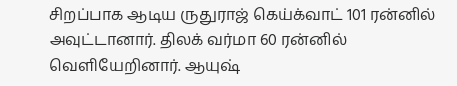சிறப்பாக ஆடிய ருதுராஜ் கெய்க்வாட் 101 ரன்னில் அவுட்டானார். திலக் வர்மா 60 ரன்னில் வெளியேறினார். ஆயுஷ்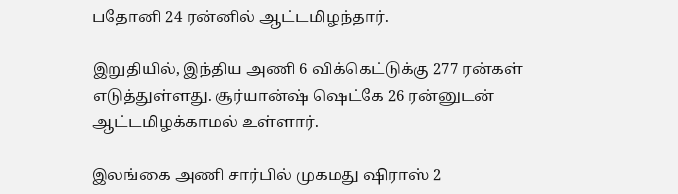பதோனி 24 ரன்னில் ஆட்டமிழந்தார்.

இறுதியில், இந்திய அணி 6 விக்கெட்டுக்கு 277 ரன்கள் எடுத்துள்ளது. சூர்யான்ஷ் ஷெட்கே 26 ரன்னுடன் ஆட்டமிழக்காமல் உள்ளார்.

இலங்கை அணி சார்பில் முகமது ஷிராஸ் 2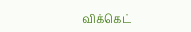விக்கெட்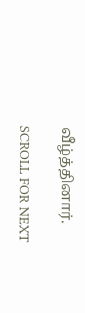வீழ்த்தினார்.

SCROLL FOR NEXT